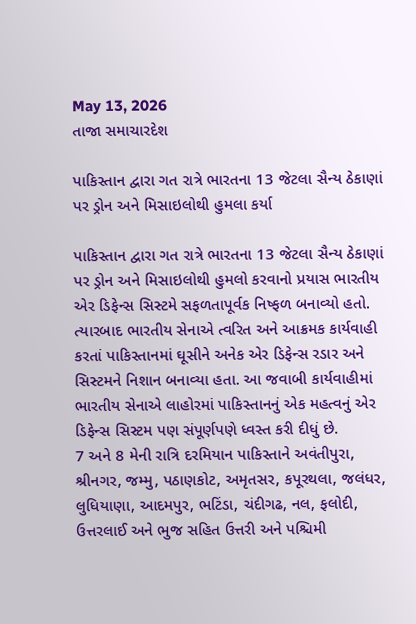May 13, 2026
તાજા સમાચારદેશ

પાકિસ્તાન દ્વારા ગત રાત્રે ભારતના 13 જેટલા સૈન્ય ઠેકાણાં પર ડ્રોન અને મિસાઇલોથી હુમલા કર્યા

પાકિસ્તાન દ્વારા ગત રાત્રે ભારતના 13 જેટલા સૈન્ય ઠેકાણાં પર ડ્રોન અને મિસાઇલોથી હુમલો કરવાનો પ્રયાસ ભારતીય એર ડિફેન્સ સિસ્ટમે સફળતાપૂર્વક નિષ્ફળ બનાવ્યો હતો. ત્યારબાદ ભારતીય સેનાએ ત્વરિત અને આક્રમક કાર્યવાહી કરતાં પાકિસ્તાનમાં ઘૂસીને અનેક એર ડિફેન્સ રડાર અને સિસ્ટમને નિશાન બનાવ્યા હતા. આ જવાબી કાર્યવાહીમાં ભારતીય સેનાએ લાહોરમાં પાકિસ્તાનનું એક મહત્વનું એર ડિફેન્સ સિસ્ટમ પણ સંપૂર્ણપણે ધ્વસ્ત કરી દીધું છે.
7 અને 8 મેની રાત્રિ દરમિયાન પાકિસ્તાને અવંતીપુરા, શ્રીનગર, જમ્મુ, પઠાણકોટ, અમૃતસર, કપૂરથલા, જલંધર, લુધિયાણા, આદમપુર, ભટિંડા, ચંદીગઢ, નલ, ફલોદી, ઉત્તરલાઈ અને ભુજ સહિત ઉત્તરી અને પશ્ચિમી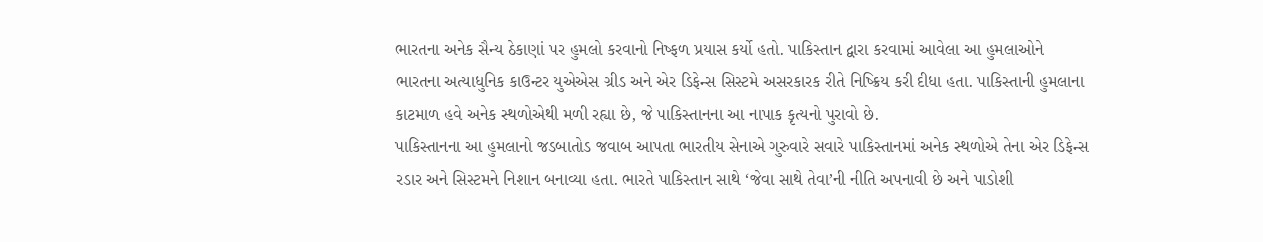ભારતના અનેક સૈન્ય ઠેકાણાં પર હુમલો કરવાનો નિષ્ફળ પ્રયાસ કર્યો હતો. પાકિસ્તાન દ્વારા કરવામાં આવેલા આ હુમલાઓને ભારતના અત્યાધુનિક કાઉન્ટર યુએએસ ગ્રીડ અને એર ડિફેન્સ સિસ્ટમે અસરકારક રીતે નિષ્ક્રિય કરી દીધા હતા. પાકિસ્તાની હુમલાના કાટમાળ હવે અનેક સ્થળોએથી મળી રહ્યા છે, જે પાકિસ્તાનના આ નાપાક કૃત્યનો પુરાવો છે.
પાકિસ્તાનના આ હુમલાનો જડબાતોડ જવાબ આપતા ભારતીય સેનાએ ગુરુવારે સવારે પાકિસ્તાનમાં અનેક સ્થળોએ તેના એર ડિફેન્સ રડાર અને સિસ્ટમને નિશાન બનાવ્યા હતા. ભારતે પાકિસ્તાન સાથે ‘જેવા સાથે તેવા’ની નીતિ અપનાવી છે અને પાડોશી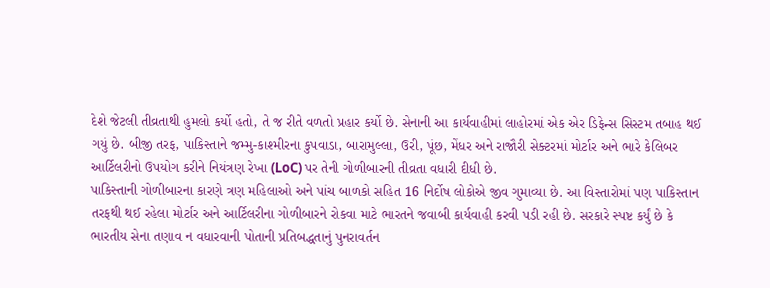દેશે જેટલી તીવ્રતાથી હુમલો કર્યો હતો, તે જ રીતે વળતો પ્રહાર કર્યો છે. સેનાની આ કાર્યવાહીમાં લાહોરમાં એક એર ડિફેન્સ સિસ્ટમ તબાહ થઈ ગયું છે. બીજી તરફ, પાકિસ્તાને જમ્મુ-કાશ્મીરના કુપવાડા, બારામુલ્લા, ઉરી, પૂંછ, મેંધર અને રાજૌરી સેક્ટરમાં મોર્ટાર અને ભારે કેલિબર આર્ટિલરીનો ઉપયોગ કરીને નિયંત્રણ રેખા (LoC) પર તેની ગોળીબારની તીવ્રતા વધારી દીધી છે.
પાકિસ્તાની ગોળીબારના કારણે ત્રણ મહિલાઓ અને પાંચ બાળકો સહિત 16 નિર્દોષ લોકોએ જીવ ગુમાવ્યા છે. આ વિસ્તારોમાં પણ પાકિસ્તાન તરફથી થઈ રહેલા મોર્ટાર અને આર્ટિલરીના ગોળીબારને રોકવા માટે ભારતને જવાબી કાર્યવાહી કરવી પડી રહી છે. સરકારે સ્પષ્ટ કર્યું છે કે ભારતીય સેના તણાવ ન વધારવાની પોતાની પ્રતિબદ્ધતાનું પુનરાવર્તન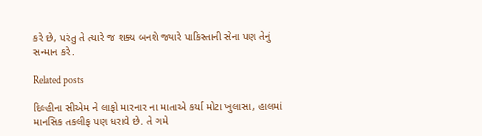કરે છે, પરંતુ તે ત્યારે જ શક્ય બનશે જ્યારે પાકિસ્તાની સેના પણ તેનું સન્માન કરે.

Related posts

દિલ્હીના સીએમ ને લાફો મારનાર ના માતાએ કર્યા મોટા ખુલાસા, હાલમાં માનસિક તકલીફ પણ ધરાવે છે. તે ગમે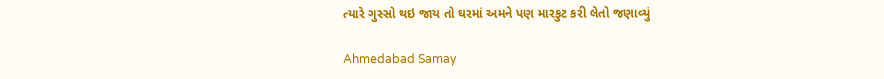ત્‍યારે ગુસ્‍સો થઇ જાય તો ઘરમાં અમને પણ મારકુટ કરી લેતો જણાવ્યું

Ahmedabad Samay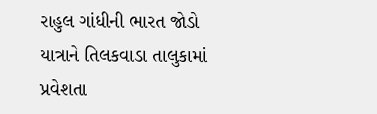રાહુલ ગાંધીની ભારત જોડો યાત્રાને તિલકવાડા તાલુકામાં પ્રવેશતા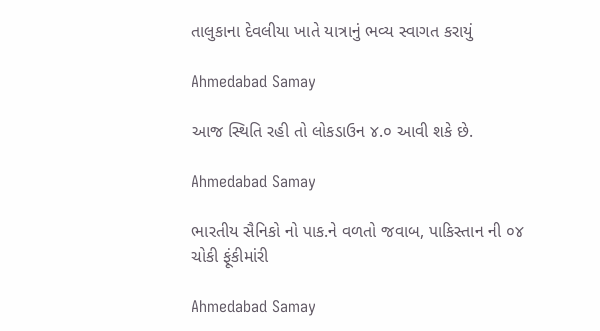તાલુકાના દેવલીયા ખાતે યાત્રાનું ભવ્ય સ્વાગત કરાયું

Ahmedabad Samay

આજ સ્થિતિ રહી તો લોકડાઉન ૪.૦ આવી શકે છે.

Ahmedabad Samay

ભારતીય સૈનિકો નો પાક.ને વળતો જવાબ, પાકિસ્તાન ની ૦૪ ચોકી ફૂંકીમાંરી

Ahmedabad Samay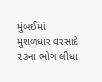મુંબઈમાં મુશળધાર વરસાદે ૨૩ના ભોગ લીધા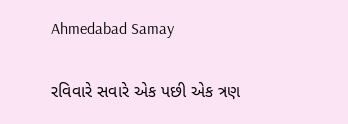Ahmedabad Samay

રવિવારે સવારે એક પછી એક ત્રણ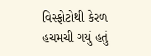વિસ્ફોટોથી કેરળ હચમચી ગયું હતું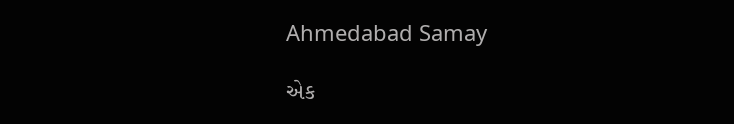Ahmedabad Samay

એક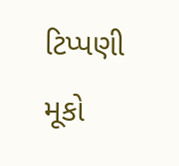ટિપ્પણી મૂકો